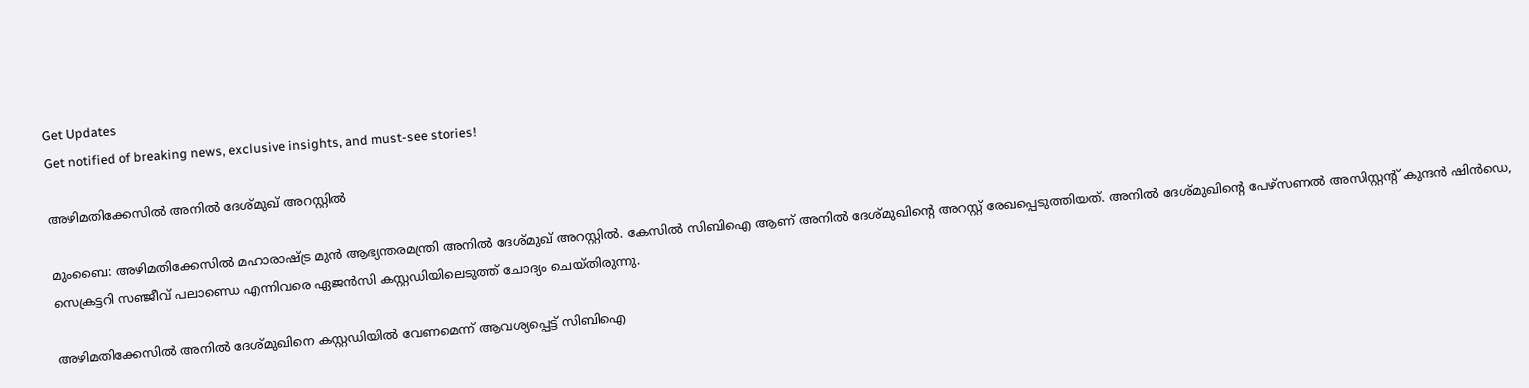Get Updates
Get notified of breaking news, exclusive insights, and must-see stories!

അഴിമതിക്കേസില്‍ അനില്‍ ദേശ്മുഖ് അറസ്റ്റില്‍

മുംബൈ: അഴിമതിക്കേസില്‍ മഹാരാഷ്ട്ര മുന്‍ ആഭ്യന്തരമന്ത്രി അനില്‍ ദേശ്മുഖ് അറസ്റ്റില്‍. കേസില്‍ സിബിഐ ആണ് അനില്‍ ദേശ്മുഖിന്റെ അറസ്റ്റ് രേഖപ്പെടുത്തിയത്. അനില്‍ ദേശ്മുഖിന്റെ പേഴ്‌സണല്‍ അസിസ്റ്റന്റ് കുന്ദന്‍ ഷിന്‍ഡെ, സെക്രട്ടറി സഞ്ജീവ് പലാണ്ഡെ എന്നിവരെ ഏജന്‍സി കസ്റ്റഡിയിലെടുത്ത് ചോദ്യം ചെയ്തിരുന്നു.

അഴിമതിക്കേസില്‍ അനില്‍ ദേശ്മുഖിനെ കസ്റ്റഡിയില്‍ വേണമെന്ന് ആവശ്യപ്പെട്ട് സിബിഐ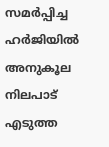സമര്‍പ്പിച്ച ഹര്‍ജിയില്‍ അനുകൂല നിലപാട് എടുത്ത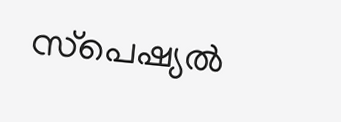സ്‌പെഷ്യല്‍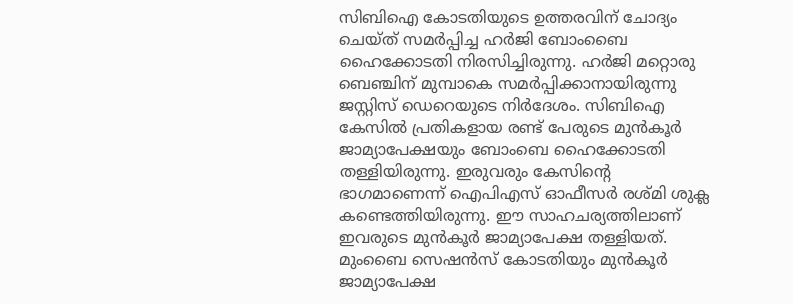സിബിഐ കോടതിയുടെ ഉത്തരവിന് ചോദ്യം ചെയ്ത് സമര്‍പ്പിച്ച ഹര്‍ജി ബോംബൈ ഹൈക്കോടതി നിരസിച്ചിരുന്നു. ഹര്‍ജി മറ്റൊരു ബെഞ്ചിന് മുമ്പാകെ സമര്‍പ്പിക്കാനായിരുന്നു ജസ്റ്റിസ് ഡെറെയുടെ നിര്‍ദേശം. സിബിഐ കേസില്‍ പ്രതികളായ രണ്ട് പേരുടെ മുന്‍കൂര്‍ ജാമ്യാപേക്ഷയും ബോംബെ ഹൈക്കോടതി തള്ളിയിരുന്നു. ഇരുവരും കേസിന്റെ ഭാഗമാണെന്ന് ഐപിഎസ് ഓഫീസര്‍ രശ്മി ശുക്ല കണ്ടെത്തിയിരുന്നു. ഈ സാഹചര്യത്തിലാണ് ഇവരുടെ മുന്‍കൂര്‍ ജാമ്യാപേക്ഷ തള്ളിയത്. മുംബൈ സെഷന്‍സ് കോടതിയും മുന്‍കൂര്‍ ജാമ്യാപേക്ഷ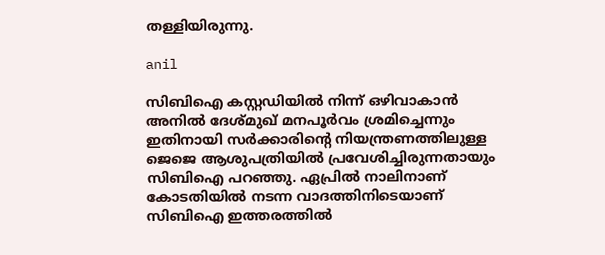തള്ളിയിരുന്നു.

anil

സിബിഐ കസ്റ്റഡിയില്‍ നിന്ന് ഒഴിവാകാന്‍ അനില്‍ ദേശ്മുഖ് മനപൂര്‍വം ശ്രമിച്ചെന്നും ഇതിനായി സര്‍ക്കാരിന്റെ നിയന്ത്രണത്തിലുള്ള ജെജെ ആശുപത്രിയില്‍ പ്രവേശിച്ചിരുന്നതായും സിബിഐ പറഞ്ഞു. ഏപ്രില്‍ നാലിനാണ് കോടതിയില്‍ നടന്ന വാദത്തിനിടെയാണ് സിബിഐ ഇത്തരത്തില്‍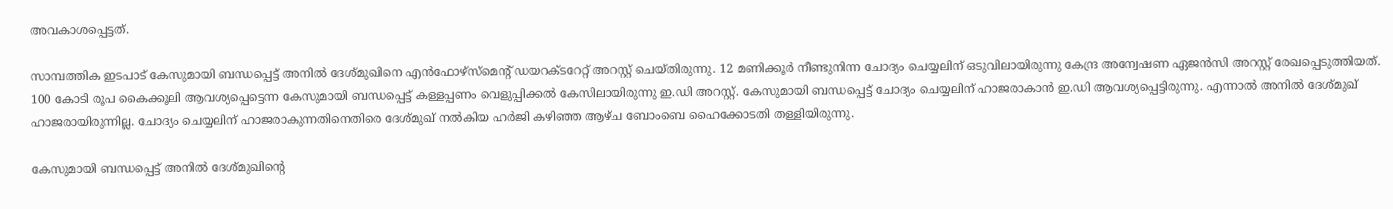അവകാശപ്പെട്ടത്.

സാമ്പത്തിക ഇടപാട് കേസുമായി ബന്ധപ്പെട്ട് അനില്‍ ദേശ്മുഖിനെ എന്‍ഫോഴ്‌സ്മെന്റ് ഡയറക്ടറേറ്റ് അറസ്റ്റ് ചെയ്തിരുന്നു. 12 മണിക്കൂര്‍ നീണ്ടുനിന്ന ചോദ്യം ചെയ്യലിന് ഒടുവിലായിരുന്നു കേന്ദ്ര അന്വേഷണ ഏജന്‍സി അറസ്റ്റ് രേഖപ്പെടുത്തിയത്. 100 കോടി രൂപ കൈക്കൂലി ആവശ്യപ്പെട്ടെന്ന കേസുമായി ബന്ധപ്പെട്ട് കള്ളപ്പണം വെളുപ്പിക്കല്‍ കേസിലായിരുന്നു ഇ.ഡി അറസ്റ്റ്. കേസുമായി ബന്ധപ്പെട്ട് ചോദ്യം ചെയ്യലിന് ഹാജരാകാന്‍ ഇ.ഡി ആവശ്യപ്പെട്ടിരുന്നു. എന്നാല്‍ അനില്‍ ദേശ്മുഖ് ഹാജരായിരുന്നില്ല. ചോദ്യം ചെയ്യലിന് ഹാജരാകുന്നതിനെതിരെ ദേശ്മുഖ് നല്‍കിയ ഹര്‍ജി കഴിഞ്ഞ ആഴ്ച ബോംബെ ഹൈക്കോടതി തള്ളിയിരുന്നു.

കേസുമായി ബന്ധപ്പെട്ട് അനില്‍ ദേശ്മുഖിന്റെ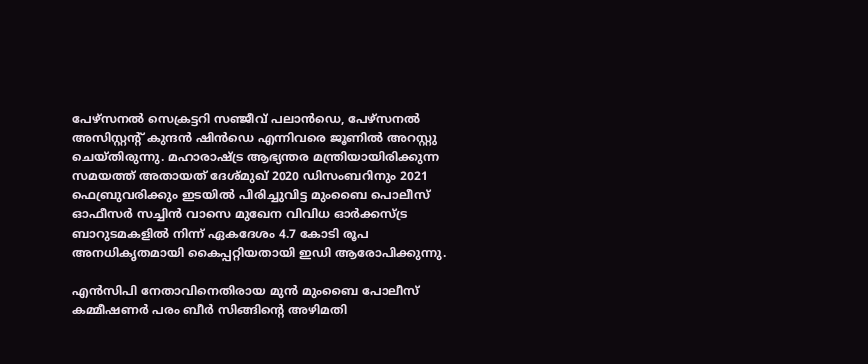പേഴ്‌സനല്‍ സെക്രട്ടറി സഞ്ജീവ് പലാന്‍ഡെ, പേഴ്‌സനല്‍ അസിസ്റ്റന്റ് കുന്ദന്‍ ഷിന്‍ഡെ എന്നിവരെ ജൂണില്‍ അറസ്റ്റു ചെയ്തിരുന്നു. മഹാരാഷ്ട്ര ആഭ്യന്തര മന്ത്രിയായിരിക്കുന്ന സമയത്ത് അതായത് ദേശ്മുഖ് 2020 ഡിസംബറിനും 2021 ഫെബ്രുവരിക്കും ഇടയില്‍ പിരിച്ചുവിട്ട മുംബൈ പൊലീസ് ഓഫീസര്‍ സച്ചിന്‍ വാസെ മുഖേന വിവിധ ഓര്‍ക്കസ്ട്ര ബാറുടമകളില്‍ നിന്ന് ഏകദേശം 4.7 കോടി രൂപ അനധികൃതമായി കൈപ്പറ്റിയതായി ഇഡി ആരോപിക്കുന്നു.

എന്‍സിപി നേതാവിനെതിരായ മുന്‍ മുംബൈ പോലീസ് കമ്മീഷണര്‍ പരം ബീര്‍ സിങ്ങിന്റെ അഴിമതി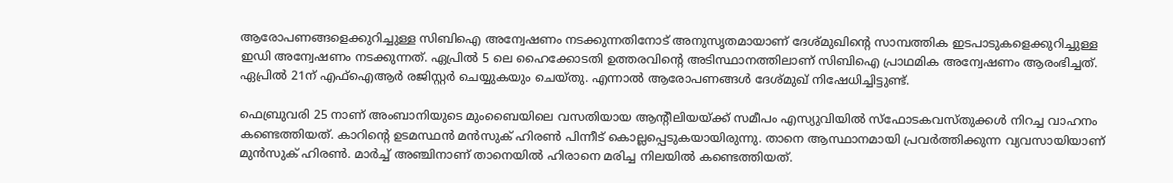ആരോപണങ്ങളെക്കുറിച്ചുള്ള സിബിഐ അന്വേഷണം നടക്കുന്നതിനോട് അനുസൃതമായാണ് ദേശ്മുഖിന്റെ സാമ്പത്തിക ഇടപാടുകളെക്കുറിച്ചുള്ള ഇഡി അന്വേഷണം നടക്കുന്നത്. ഏപ്രില്‍ 5 ലെ ഹൈക്കോടതി ഉത്തരവിന്റെ അടിസ്ഥാനത്തിലാണ് സിബിഐ പ്രാഥമിക അന്വേഷണം ആരംഭിച്ചത്. ഏപ്രില്‍ 21ന് എഫ്ഐആര്‍ രജിസ്റ്റര്‍ ചെയ്യുകയും ചെയ്തു. എന്നാല്‍ ആരോപണങ്ങള്‍ ദേശ്മുഖ് നിഷേധിച്ചിട്ടുണ്ട്.

ഫെബ്രുവരി 25 നാണ് അംബാനിയുടെ മുംബൈയിലെ വസതിയായ ആന്റീലിയയ്ക്ക് സമീപം എസ്യുവിയില്‍ സ്ഫോടകവസ്തുക്കള്‍ നിറച്ച വാഹനം കണ്ടെത്തിയത്. കാറിന്റെ ഉടമസ്ഥന്‍ മന്‍സുക് ഹിരണ്‍ പിന്നീട് കൊല്ലപ്പെടുകയായിരുന്നു. താനെ ആസ്ഥാനമായി പ്രവര്‍ത്തിക്കുന്ന വ്യവസായിയാണ് മുന്‍സുക് ഹിരണ്‍. മാര്‍ച്ച് അഞ്ചിനാണ് താനെയില്‍ ഹിരാനെ മരിച്ച നിലയില്‍ കണ്ടെത്തിയത്.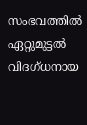സംഭവത്തില്‍ ഏറ്റുമുട്ടല്‍ വിദഗ്ധനായ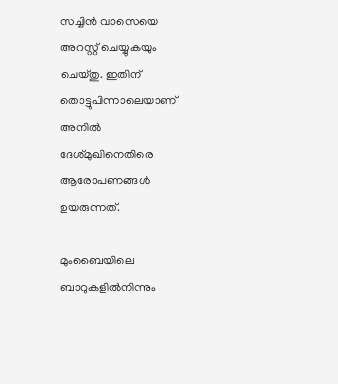സച്ചിന്‍ വാസെയെ അറസ്റ്റ് ചെയ്യുകയും ചെയ്തു. ഇതിന് തൊട്ടുപിന്നാലെയാണ് അനില്‍ ദേശ്മുഖിനെതിരെ ആരോപണങ്ങള്‍ ഉയരുന്നത്.

മുംബൈയിലെ ബാറുകളില്‍നിന്നും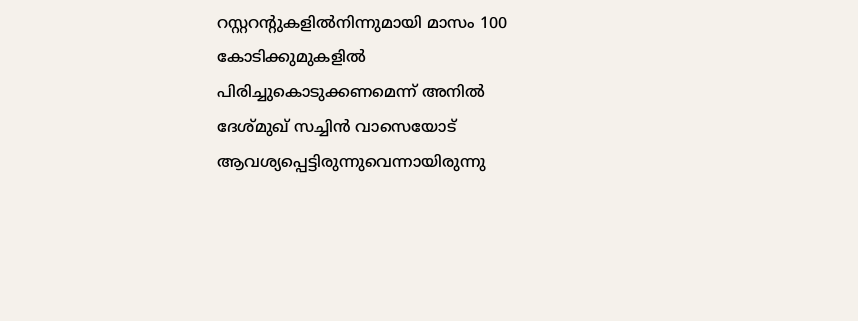റസ്റ്ററന്റുകളില്‍നിന്നുമായി മാസം 100 കോടിക്കുമുകളില്‍ പിരിച്ചുകൊടുക്കണമെന്ന് അനില്‍ ദേശ്മുഖ് സച്ചിന്‍ വാസെയോട് ആവശ്യപ്പെട്ടിരുന്നുവെന്നായിരുന്നു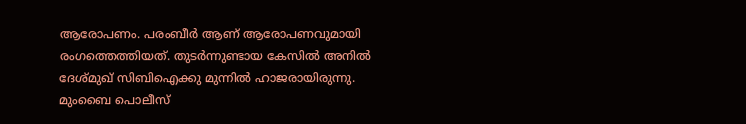ആരോപണം. പരംബീര്‍ ആണ് ആരോപണവുമായി രംഗത്തെത്തിയത്. തുടര്‍ന്നുണ്ടായ കേസില്‍ അനില്‍ ദേശ്മുഖ് സിബിഐക്കു മുന്നില്‍ ഹാജരായിരുന്നു. മുംബൈ പൊലീസ്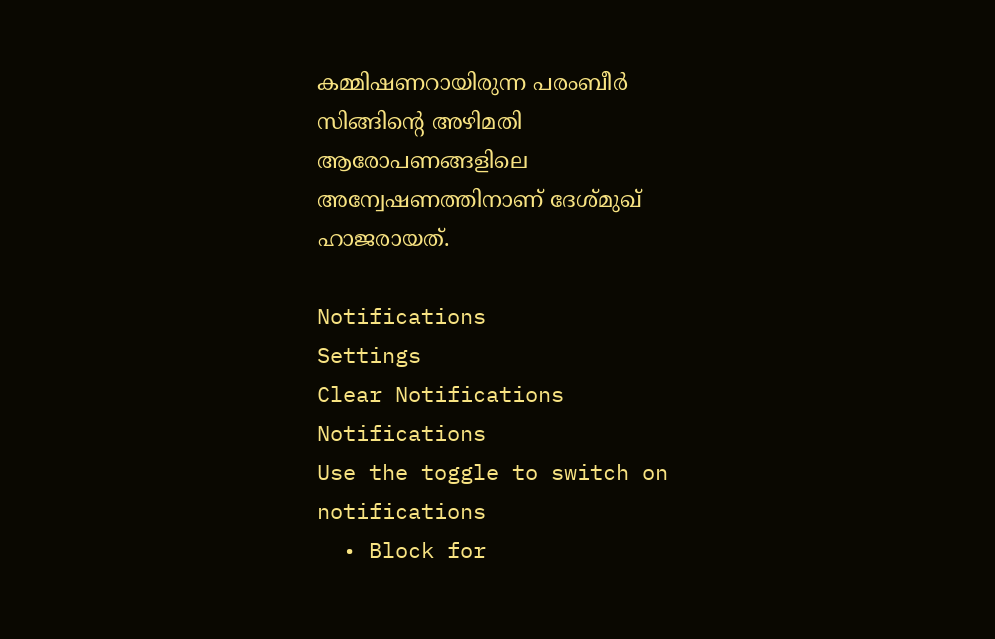കമ്മിഷണറായിരുന്ന പരംബീര്‍ സിങ്ങിന്റെ അഴിമതി ആരോപണങ്ങളിലെ അന്വേഷണത്തിനാണ് ദേശ്മുഖ് ഹാജരായത്.

Notifications
Settings
Clear Notifications
Notifications
Use the toggle to switch on notifications
  • Block for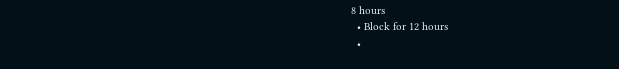8 hours
  • Block for 12 hours
  •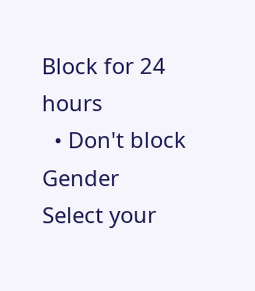Block for 24 hours
  • Don't block
Gender
Select your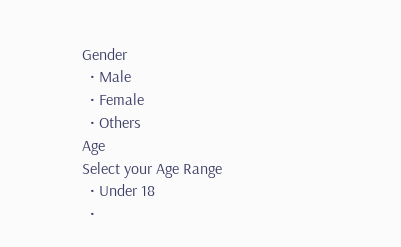Gender
  • Male
  • Female
  • Others
Age
Select your Age Range
  • Under 18
  •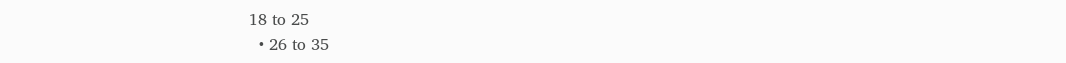18 to 25
  • 26 to 35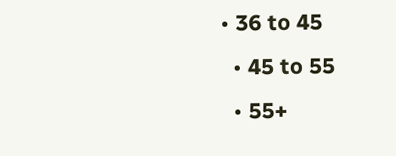• 36 to 45
  • 45 to 55
  • 55+